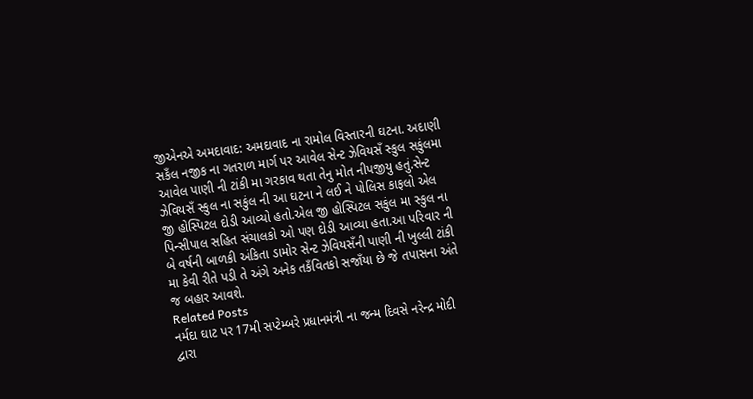જીએનએ અમદાવાદ: અમદાવાદ ના રામોલ વિસ્તારની ઘટના. અદાણી સકઁલ નજીક ના ગતરાળ માર્ગ પર આવેલ સેન્ટ ઝેવિયસઁ સ્કુલ સકુંલમા આવેલ પાણી ની ટાંકી મા ગરકાવ થતા તેનુ મોત નીપજીયુ હતું.સેન્ટ ઝેવિયસઁ સ્કુલ ના સકુંલ ની આ ઘટના ને લઈ ને પોલિસ કાફલો એલ જી હોસ્પિટલ દોડી આવ્યો હતો.એલ જી હોસ્પિટલ સકુંલ મા સ્કુલ ના પિન્સીપાલ સહિત સંચાલકો ઓ પણ દોડી આવ્યા હતા.આ પરિવાર ની બે વર્ષની બાળકી અંકિતા ડામોર સેન્ટ ઝેવિયસઁની પાણી ની ખુલ્લી ટાંકી મા કેવી રીતે પડી તે અંગે અનેક તકઁવિતકો સજાઁયા છે જે તપાસના અંતે જ બહાર આવશે.
Related Posts
નર્મદા ઘાટ પર 17મી સપ્ટેમ્બરે પ્રધાનમંત્રી ના જન્મ દિવસે નરેન્દ્ર મોદી દ્વારા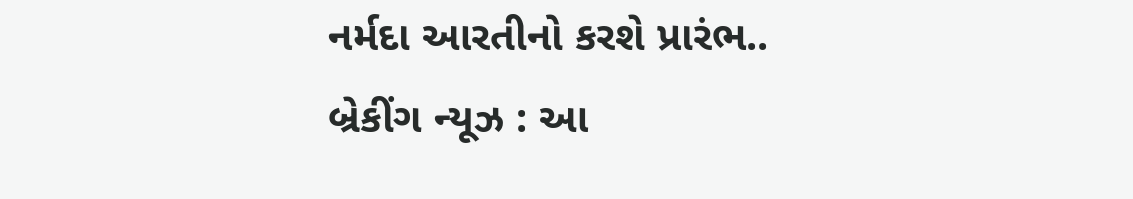નર્મદા આરતીનો કરશે પ્રારંભ..
બ્રેકીંગ ન્યૂઝ : આ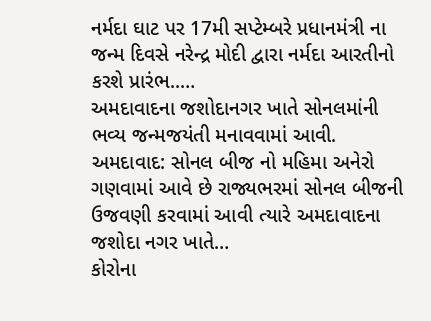નર્મદા ઘાટ પર 17મી સપ્ટેમ્બરે પ્રધાનમંત્રી ના જન્મ દિવસે નરેન્દ્ર મોદી દ્વારા નર્મદા આરતીનો કરશે પ્રારંભ..…
અમદાવાદના જશોદાનગર ખાતે સોનલમાંની ભવ્ય જન્મજયંતી મનાવવામાં આવી.
અમદાવાદ: સોનલ બીજ નો મહિમા અનેરો ગણવામાં આવે છે રાજ્યભરમાં સોનલ બીજની ઉજવણી કરવામાં આવી ત્યારે અમદાવાદના જશોદા નગર ખાતે…
કોરોના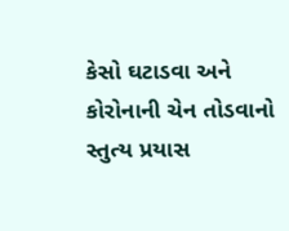કેસો ઘટાડવા અને કોરોનાની ચેન તોડવાનો સ્તુત્ય પ્રયાસ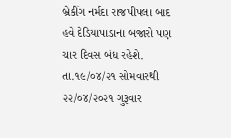બ્રેકીંગ નર્મદા રાજપીપલા બાદ હવે દેડિયાપાડાના બજારો પણ ચાર દિવસ બંધ રહેશે. તા.૧૯/૦૪/૨૧ સોમવારથી ૨૨/૦૪/૨૦૨૧ ગુરૂવાર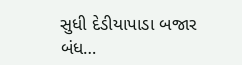સુધી દેડીયાપાડા બજાર બંધ…